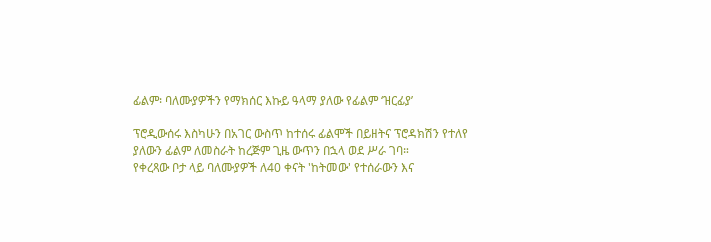ፊልም፡ ባለሙያዎችን የማክሰር እኩይ ዓላማ ያለው የፊልም ‘ዝርፊያ’

ፕሮዲውሰሩ እስካሁን በአገር ውስጥ ከተሰሩ ፊልሞች በይዘትና ፕሮዳክሽን የተለየ ያለውን ፊልም ለመስራት ከረጅም ጊዜ ውጥን በኋላ ወደ ሥራ ገባ።
የቀረጻው ቦታ ላይ ባለሙያዎች ለ40 ቀናት 'ከትመው' የተሰራውን እና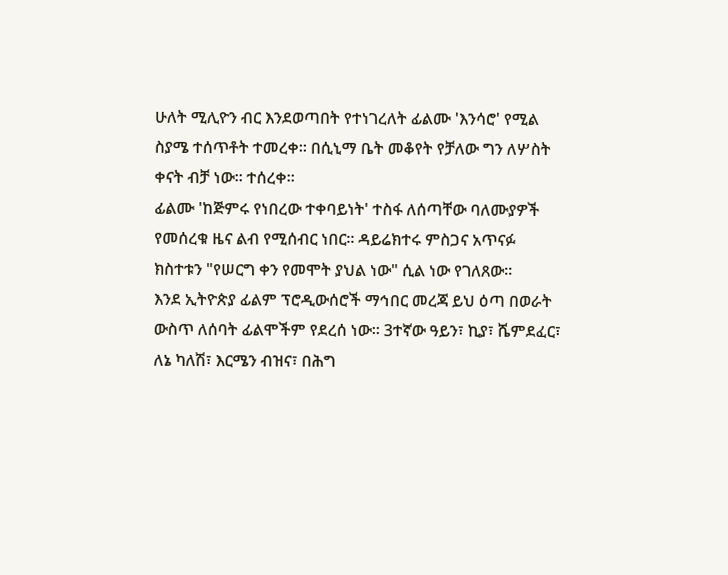ሁለት ሚሊዮን ብር እንደወጣበት የተነገረለት ፊልሙ 'እንሳሮ' የሚል ስያሜ ተሰጥቶት ተመረቀ። በሲኒማ ቤት መቆየት የቻለው ግን ለሦስት ቀናት ብቻ ነው። ተሰረቀ።
ፊልሙ 'ከጅምሩ የነበረው ተቀባይነት' ተስፋ ለሰጣቸው ባለሙያዎች የመሰረቁ ዜና ልብ የሚሰብር ነበር። ዳይሬክተሩ ምስጋና አጥናፉ ክስተቱን "የሠርግ ቀን የመሞት ያህል ነው" ሲል ነው የገለጸው።
እንደ ኢትዮጵያ ፊልም ፕሮዲውሰሮች ማኅበር መረጃ ይህ ዕጣ በወራት ውስጥ ለሰባት ፊልሞችም የደረሰ ነው። 3ተኛው ዓይን፣ ኪያ፣ ሼምደፈር፣ ለኔ ካለሽ፣ እርሜን ብዝና፣ በሕግ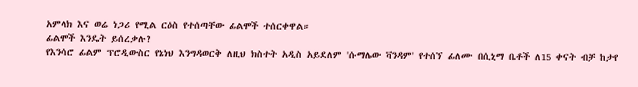አምላክ እና ወሬ ነጋሪ የሚል ርዕስ የተሰጣቸው ፊልሞች ተሰርቀዋል።
ፊልሞች እንዴት ይሰረቃሉ?
የእንሳሮ ፊልም ፕሮዲውስር የኔነህ እንግዳወርቅ ለዚህ ክስተት አዲስ አይደለም 'ሱማሌው ቫንዳም' የተሰኘ ፊለሙ በሲኒማ ቤቶች ለ15 ቀናት ብቻ ከታየ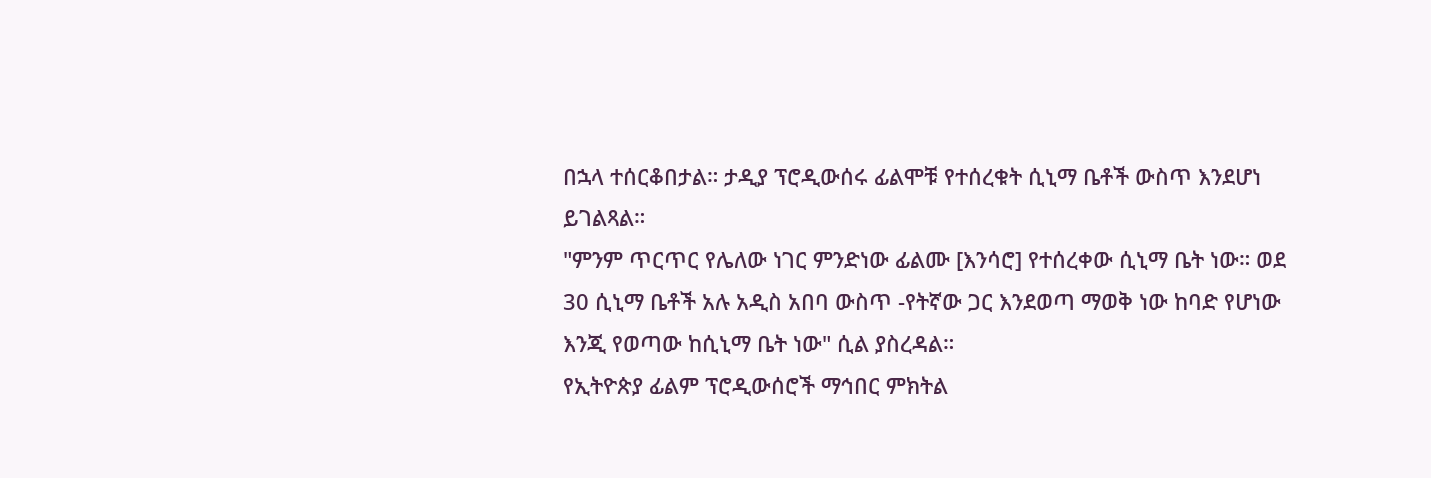በኋላ ተሰርቆበታል። ታዲያ ፕሮዲውሰሩ ፊልሞቹ የተሰረቁት ሲኒማ ቤቶች ውስጥ እንደሆነ ይገልጻል።
"ምንም ጥርጥር የሌለው ነገር ምንድነው ፊልሙ [እንሳሮ] የተሰረቀው ሲኒማ ቤት ነው። ወደ 30 ሲኒማ ቤቶች አሉ አዲስ አበባ ውስጥ -የትኛው ጋር እንደወጣ ማወቅ ነው ከባድ የሆነው እንጂ የወጣው ከሲኒማ ቤት ነው" ሲል ያስረዳል።
የኢትዮጵያ ፊልም ፕሮዲውሰሮች ማኅበር ምክትል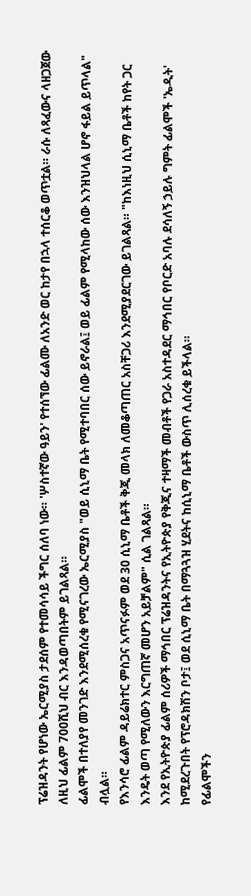ፕሬዝዳንት የሆነው ኤርሚያስ ታደሰም የተመሳሳይ ችግር ሰለባ ነው። 'ሦስተኛው ዓይን' የተሰኘው ፊልሙ ለአንድ ወር ከታየ በኋላ ተሰርቆ ወጥቷል። ራሱ ለጻፈውና ላዘጋጀው ለዚህ ፊልም 700ሺህ ብር እንዳወጣበትም ይገልጻል።
ፊልሞች በተለያየ መንገድ እንደሚሰረቁ የሚናገረው ኤርሚያስ "ወይ ሲኒማ ቤት የሚተባበር ሰው ይኖራል፤ ወይ ፊልም የሚላከው ሰው እንዝህላል ሆኖ ፋይል ይጥላል" ብሏል።
የእንሳሮ ፊልም ዳይሬክተር ምስጋና አጥናፉም ወደ 30 ሲኒማ ቤቶች ቅጂ መላክ ለመቆጣጠር አስቸጋሪ እንደሚያደርገው ይገልጻል። "ከእነዚህ ሲኒማ ቤቶች ከየት ጋር እንዴት ወጣ የሚለውን እርግጠኛ መሆን አይቻልም" ሲል ገልጻል።
እንደ የኢትዮጵያ ፊልም ሰሪዎች ማኅበር ፕሬዝዳንትና የኢትዮጵያ የቅጂና ተዛማች መብቶች የጋራ አስተዳደር ማኅበር የቦርድ አባሉ ደሳለኝ ኃይሉ ግምት ፊልሞች 'ኤዲት' ከሚደረጉበት የፕሮዳክሽን ቦታ፤ ወደ ሲኒማ ቤት በማጓጓዝ ሂደትና ከሲኒማ ቤቶች ውስጥ ሊሰረቁ ይችላል።
የፊልሞችን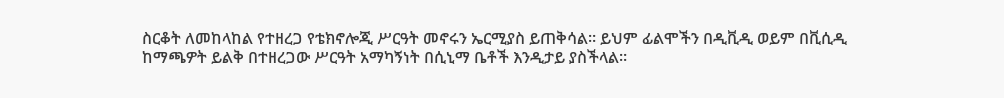ስርቆት ለመከላከል የተዘረጋ የቴክኖሎጂ ሥርዓት መኖሩን ኤርሚያስ ይጠቅሳል። ይህም ፊልሞችን በዲቪዲ ወይም በቪሲዲ ከማጫዎት ይልቅ በተዘረጋው ሥርዓት አማካኝነት በሲኒማ ቤቶች እንዲታይ ያስችላል።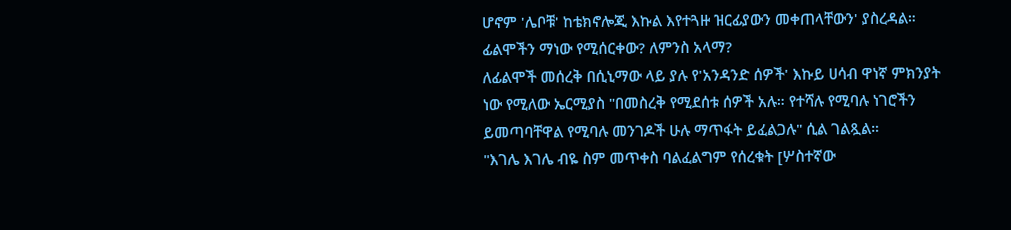ሆኖም 'ሌቦቹ' ከቴክኖሎጂ እኩል እየተጓዙ ዝርፊያውን መቀጠላቸውን' ያስረዳል።
ፊልሞችን ማነው የሚሰርቀው? ለምንስ አላማ?
ለፊልሞች መሰረቅ በሲኒማው ላይ ያሉ የ'አንዳንድ ሰዎች' እኩይ ሀሳብ ዋነኛ ምክንያት ነው የሚለው ኤርሚያስ "በመስረቅ የሚደሰቱ ሰዎች አሉ። የተሻሉ የሚባሉ ነገሮችን ይመጣባቸዋል የሚባሉ መንገዶች ሁሉ ማጥፋት ይፈልጋሉ" ሲል ገልጿል።
"እገሌ እገሌ ብዬ ስም መጥቀስ ባልፈልግም የሰረቁት [ሦስተኛው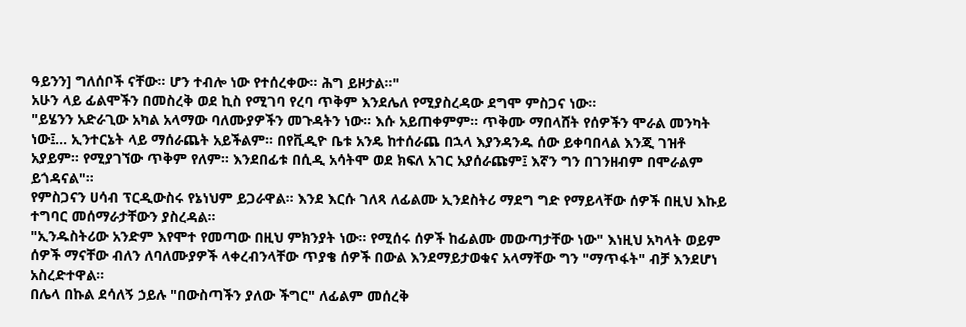ዓይንን] ግለሰቦች ናቸው። ሆን ተብሎ ነው የተሰረቀው። ሕግ ይዞታል።"
አሁን ላይ ፊልሞችን በመስረቅ ወደ ኪስ የሚገባ የረባ ጥቅም እንደሌለ የሚያስረዳው ደግሞ ምስጋና ነው።
"ይሄንን አድራጊው አካል አላማው ባለሙያዎችን መጉዳትን ነው። እሱ አይጠቀምም። ጥቅሙ ማበላሸት የሰዎችን ሞራል መንካት ነው፤... ኢንተርኔት ላይ ማሰራጨት አይችልም። በየቪዲዮ ቤቱ አንዴ ከተሰራጨ በኋላ እያንዳንዱ ሰው ይቀባበላል እንጂ ገዝቶ አያይም። የሚያገኘው ጥቅም የለም። እንደበፊቱ በሲዲ አሳትሞ ወደ ክፍለ አገር አያሰራጩም፤ እኛን ግን በገንዘብም በሞራልም ይጎዳናል"።
የምስጋናን ሀሳብ ፕርዲውስሩ የኔነህም ይጋራዋል። እንደ እርሱ ገለጻ ለፊልሙ ኢንደስትሪ ማደግ ግድ የማይላቸው ሰዎች በዚህ እኩይ ተግባር መሰማራታቸውን ያስረዳል።
"ኢንዱስትሪው አንድም እየሞተ የመጣው በዚህ ምክንያት ነው። የሚሰሩ ሰዎች ከፊልሙ መውጣታቸው ነው" እነዚህ አካላት ወይም ሰዎች ማናቸው ብለን ለባለሙያዎች ላቀረብንላቸው ጥያቄ ሰዎች በውል እንደማይታወቁና አላማቸው ግን "ማጥፋት" ብቻ እንደሆነ አስረድተዋል።
በሌላ በኩል ደሳለኝ ኃይሉ "በውስጣችን ያለው ችግር" ለፊልም መሰረቅ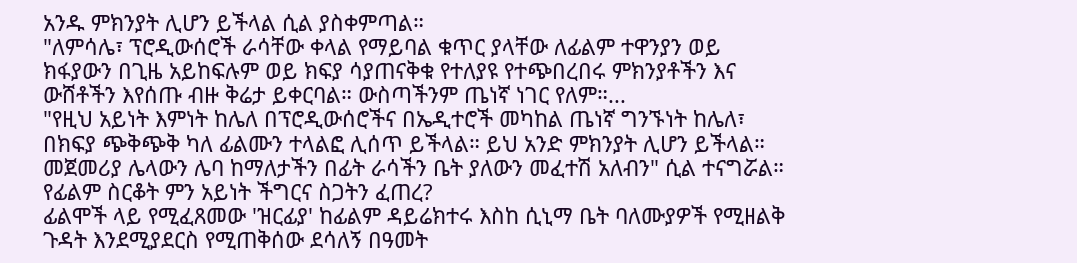አንዱ ምክንያት ሊሆን ይችላል ሲል ያስቀምጣል።
"ለምሳሌ፣ ፕሮዲውሰሮች ራሳቸው ቀላል የማይባል ቁጥር ያላቸው ለፊልም ተዋንያን ወይ ክፋያውን በጊዜ አይከፍሉም ወይ ክፍያ ሳያጠናቅቁ የተለያዩ የተጭበረበሩ ምክንያቶችን እና ውሸቶችን እየሰጡ ብዙ ቅሬታ ይቀርባል። ውስጣችንም ጤነኛ ነገር የለም።...
"የዚህ አይነት እምነት ከሌለ በፕሮዲውሰሮችና በኤዲተሮች መካከል ጤነኛ ግንኙነት ከሌለ፣ በክፍያ ጭቅጭቅ ካለ ፊልሙን ተላልፎ ሊሰጥ ይችላል። ይህ አንድ ምክንያት ሊሆን ይችላል። መጀመሪያ ሌላውን ሌባ ከማለታችን በፊት ራሳችን ቤት ያለውን መፈተሽ አለብን" ሲል ተናግሯል።
የፊልም ስርቆት ምን አይነት ችግርና ስጋትን ፈጠረ?
ፊልሞች ላይ የሚፈጸመው 'ዝርፊያ' ከፊልም ዳይሬክተሩ እስከ ሲኒማ ቤት ባለሙያዎች የሚዘልቅ ጉዳት እንደሚያደርስ የሚጠቅሰው ደሳለኝ በዓመት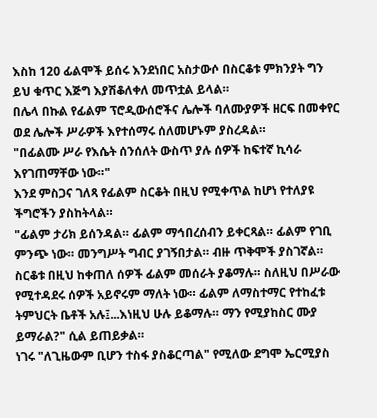እስከ 120 ፊልሞች ይሰሩ እንደነበር አስታውሶ በስርቆቱ ምክንያት ግን ይህ ቁጥር እጅግ እያሽቆለቀለ መጥቷል ይላል።
በሌላ በኩል የፊልም ፕሮዲውሰሮችና ሌሎች ባለሙያዎች ዘርፍ በመቀየር ወደ ሌሎች ሥራዎች እየተሰማሩ ሰለመሆኑም ያስረዳል።
"በፊልሙ ሥራ የእሴት ሰንሰለት ውስጥ ያሉ ሰዎች ከፍተኛ ኪሳራ እየገጠማቸው ነው።"
እንደ ምስጋና ገለጻ የፊልም ስርቆት በዚህ የሚቀጥል ከሆነ የተለያዩ ችግሮችን ያስከትላል።
"ፊልም ታሪክ ይሰንዳል። ፊልም ማኅበረሰብን ይቀርጻል። ፊልም የገቢ ምንጭ ነው። መንግሥት ግብር ያገኝበታል። ብዙ ጥቅሞች ያስገኛል። ስርቆቱ በዚህ ከቀጠለ ሰዎች ፊልም መሰራት ያቆማሉ። ስለዚህ በሥራው የሚተዳደሩ ሰዎች አይኖሩም ማለት ነው። ፊልም ለማስተማር የተከፈቱ ትምህርት ቤቶች አሉ፤...እነዚህ ሁሉ ይቆማሉ። ማን የሚያከስር ሙያ ይማራል?" ሲል ይጠይቃል።
ነገሩ "ለጊዜውም ቢሆን ተስፋ ያስቆርጣል" የሚለው ደግሞ ኤርሚያስ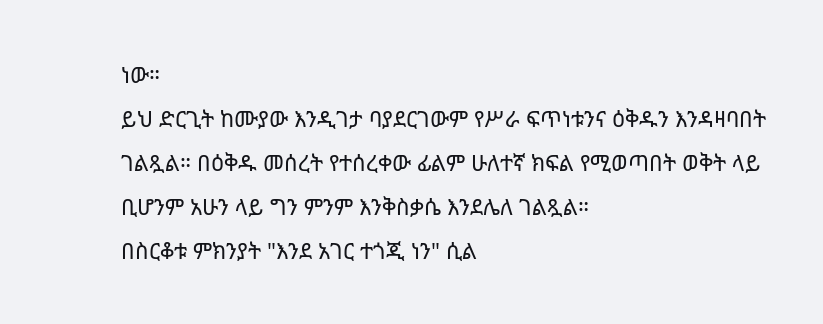ነው።
ይህ ድርጊት ከሙያው እንዲገታ ባያደርገውም የሥራ ፍጥነቱንና ዕቅዱን እንዳዛባበት ገልጿል። በዕቅዱ መሰረት የተሰረቀው ፊልም ሁለተኛ ክፍል የሚወጣበት ወቅት ላይ ቢሆንም አሁን ላይ ግን ምንም እንቅስቃሴ እንደሌለ ገልጿል።
በስርቆቱ ምክንያት "እንደ አገር ተጎጂ ነን" ሲል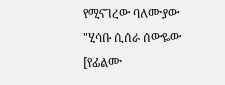የሚናገረው ባለሙያው "ሂሳቡ ሲሰራ ሰውዬው [የፊልሙ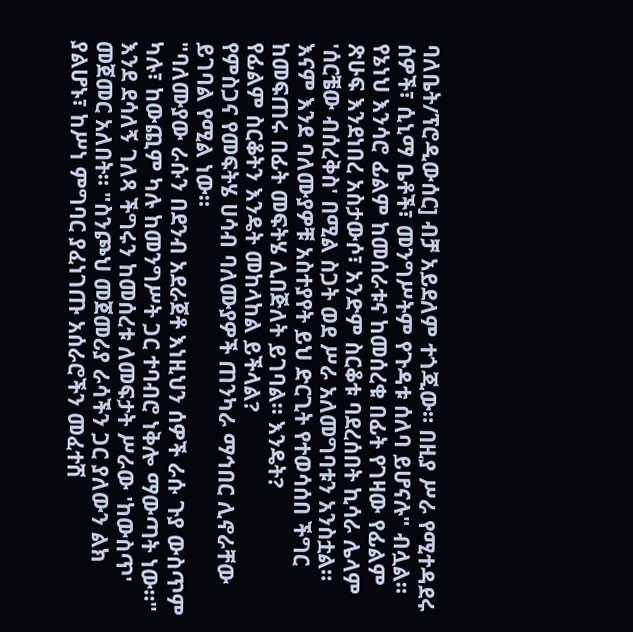ባለቤት/ፕሮዲውሰር] ብቻ አይደለም ተጎጂው። በዚያ ሥራ የሚተዳደሩ ሰዎች፣ ሲኒማ ቤቶች፣ መንግሥትም የጉዳቱ ሰለባ ይሆናሉ" ብሏል።
የኔነህ እንሳሮ ፊልም ከመሰራቱና ከመሰረቁ በፊት የገዛው የፊልም ጽሁፍ እንደነበረ አስታውሶ፣ አንድም ስርቆቱ ባደረሰበት ኪሳራ ሌላም 'ሰርቼው ብሰረቅስ' በሚል ስጋት ወደ ሥራ አለመግባቱን አንስቷል።
እናም እንደ ባለሙያዎቹ አስተያየት ይህ ድርጊት የተወሳሰበ ችግር ከመፍጠሩ በፊት መፍትሄ ሊበጅለት ይገባል። እንዴት?
የፊልም ስርቆትን እንዴት መከላከል ይችላል?
የምስጋና የመፍትሄ ሀሳብ ባለሙያዎች ጠንካራ ማኅበር ሊኖራቸው ይገባል የሚል ነው።
"ባለሙያው ራሱን በደንብ አደራጀቶ እነዚህን ሰዎች ራሱ ጉያ ውስጥም ካሉ፣ ከውጪም ካሉ ከመንግሥት ጋር ተባብሮ ነቅሎ ማውጣት ነው።"
እንደ ደሳለኝ ገለጻ ችግሩን ከመሰረቱ ለመፍታት ሥራው 'ከውስጥ' መጀመር አለበት። "ስንጮህ መጀመሪያ ራሳችን ጋር ያለውን ልክ ያልሆኑ፣ ከሥነ ምግባር ያፈነገጡ አሰራሮችን መፈተሽ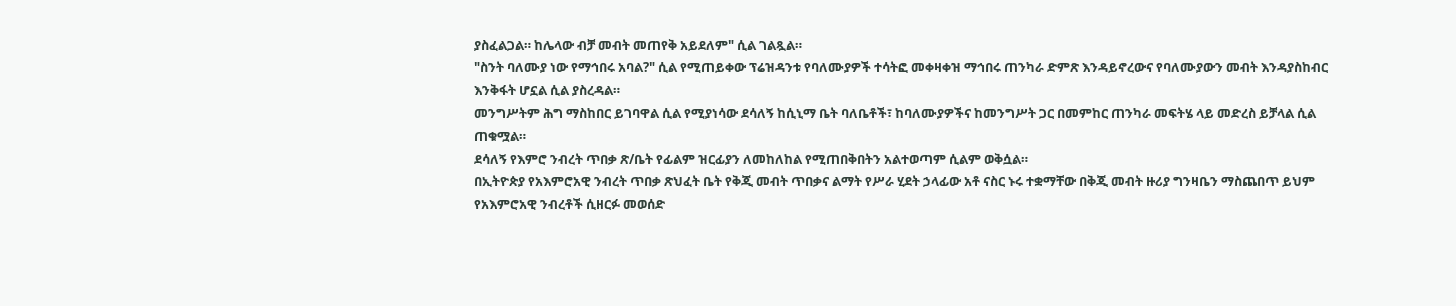ያስፈልጋል። ከሌላው ብቻ መብት መጠየቅ አይደለም" ሲል ገልጿል።
"ስንት ባለሙያ ነው የማኅበሩ አባል?" ሲል የሚጠይቀው ፕሬዝዳንቱ የባለሙያዎች ተሳትፎ መቀዛቀዝ ማኅበሩ ጠንካራ ድምጽ እንዳይኖረውና የባለሙያውን መብት እንዳያስከብር እንቅፋት ሆኗል ሲል ያስረዳል።
መንግሥትም ሕግ ማስከበር ይገባዋል ሲል የሚያነሳው ደሳለኝ ከሲኒማ ቤት ባለቤቶች፣ ከባለሙያዎችና ከመንግሥት ጋር በመምከር ጠንካራ መፍትሄ ላይ መድረስ ይቻላል ሲል ጠቁሟል።
ደሳለኝ የእምሮ ንብረት ጥበቃ ጽ/ቤት የፊልም ዝርፊያን ለመከለከል የሚጠበቅበትን አልተወጣም ሲልም ወቅሷል።
በኢትዮጵያ የአእምሮአዊ ንብረት ጥበቃ ጽህፈት ቤት የቅጂ መብት ጥበቃና ልማት የሥራ ሂደት ኃላፊው አቶ ናስር ኑሩ ተቋማቸው በቅጂ መብት ዙሪያ ግንዛቤን ማስጨበጥ ይህም የአእምሮአዊ ንብረቶች ሲዘርፉ መወሰድ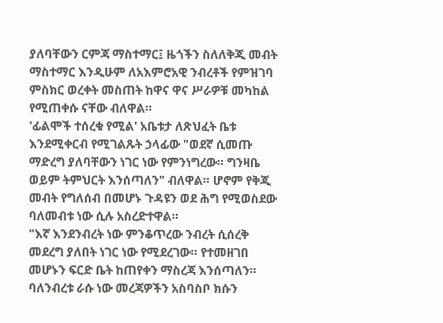ያለባቸውን ርምጃ ማስተማር፤ ዜጎችን ስለለቅጂ መብት ማስተማር እንዲሁም ለአእምሮአዊ ንብረቶች የምዝገባ ምስክር ወረቀት መስጠት ከዋና ዋና ሥራዎቹ መካከል የሚጠቀሱ ናቸው ብለዋል።
'ፊልሞች ተሰረቁ የሚል' አቤቱታ ለጽህፈት ቤቱ እንደሚቀርብ የሚገልጹት ኃላፊው "ወደኛ ሲመጡ ማድረግ ያለባቸውን ነገር ነው የምንነግረው። ግንዛቤ ወይም ትምህርት እንሰጣለን" ብለዋል። ሆኖም የቅጂ መብት የግለሰብ በመሆኑ ጉዳዩን ወደ ሕግ የሚወስደው ባለመብቱ ነው ሲሉ አስረድተዋል።
"እኛ እንደንብረት ነው ምንቆጥረው ንብረት ሲሰረቅ መደረግ ያለበት ነገር ነው የሚደረገው። የተመዘገበ መሆኑን ፍርድ ቤት ከጠየቀን ማስረጃ እንሰጣለን። ባለንብረቱ ራሱ ነው መረጃዎችን አስባስቦ ክሱን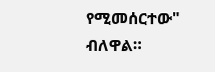የሚመሰርተው" ብለዋል።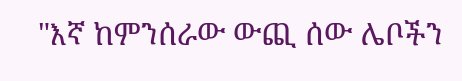"እኛ ከምንሰራው ውጪ ሰው ሌቦችን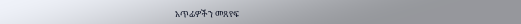አጥፊዎችን መጸየፍ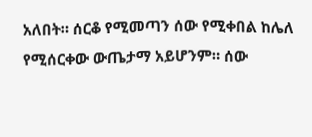አለበት። ሰርቆ የሚመጣን ሰው የሚቀበል ከሌለ የሚሰርቀው ውጤታማ አይሆንም። ሰው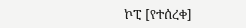ኮፒ [የተሰረቀ]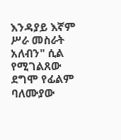እንዳያይ እኛም ሥራ መስራት አለብን" ሲል የሚገልጸው ደግሞ የፊልም ባለሙያው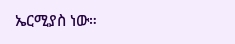ኤርሚያስ ነው።